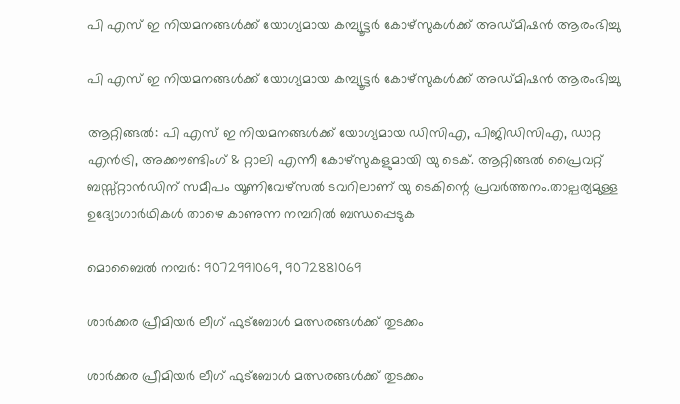പി എസ് ഇ നിയമനങ്ങൾക്ക് യോഗ്യമായ കമ്പ്യൂട്ടർ കോഴ്സുകൾക്ക് അഡ്മിഷൻ ആരംഭിച്ചു

പി എസ് ഇ നിയമനങ്ങൾക്ക് യോഗ്യമായ കമ്പ്യൂട്ടർ കോഴ്സുകൾക്ക് അഡ്മിഷൻ ആരംഭിച്ചു

ആറ്റിങ്ങൽ: പി എസ് ഇ നിയമനങ്ങൾക്ക് യോഗ്യമായ ഡിസിഎ, പിജിഡിസിഎ, ഡാറ്റ എൻട്രി, അക്കൗണ്ടിംഗ് & റ്റാലി എന്നീ കോഴ്‌സുകളുമായി യു ടെക്. ആറ്റിങ്ങൽ പ്രൈവറ്റ് ബസ്സ്റ്റാൻഡിന് സമീപം യൂണിവേഴ്സൽ ടവറിലാണ് യു ടെകിന്റെ പ്രവർത്തനം.താല്പര്യമുള്ള ഉദ്യോഗാർഥികൾ താഴെ കാണുന്ന നമ്പറിൽ ബന്ധപ്പെടുക

മൊബൈൽ നമ്പർ: 9072991069, 9072881069

ശാർക്കര പ്രീമിയർ ലീഗ് ഫുട്ബോൾ മത്സരങ്ങൾക്ക് തുടക്കം

ശാർക്കര പ്രീമിയർ ലീഗ് ഫുട്ബോൾ മത്സരങ്ങൾക്ക് തുടക്കം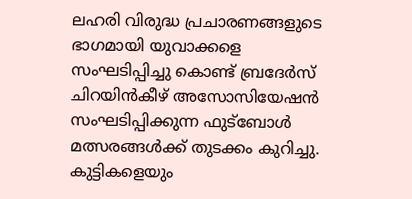ലഹരി വിരുദ്ധ പ്രചാരണങ്ങളുടെ ഭാഗമായി യുവാക്കളെ സംഘടിപ്പിച്ചു കൊണ്ട് ബ്രദേർസ് ചിറയിൻകീഴ് അസോസിയേഷൻ സംഘടിപ്പിക്കുന്ന ഫുട്ബോൾ മത്സരങ്ങൾക്ക് തുടക്കം കുറിച്ചു. കുട്ടികളെയും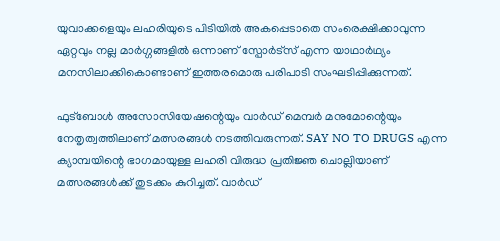യുവാക്കളെയും ലഹരിയുടെ പിടിയിൽ അകപ്പെടാതെ സംരെക്ഷിക്കാവുന്ന ഏറ്റവും നല്ല മാർഗ്ഗങ്ങളിൽ ഒന്നാണ് സ്പോർട്സ് എന്ന യാഥാർഥ്യം മനസിലാക്കികൊണ്ടാണ് ഇത്തരമൊരു പരിപാടി സംഘടിപ്പിക്കുന്നത്.

ഫുട്ബോൾ അസോസിയേഷന്റെയും വാർഡ് മെമ്പർ മനുമോന്റെയും നേതൃത്വത്തിലാണ് മത്സരങ്ങൾ നടത്തിവരുന്നത്. SAY NO TO DRUGS എന്ന ക്യാമ്പയിന്റെ ഭാഗമായുള്ള ലഹരി വിരുദ്ധ പ്രതിജ്ഞ ചൊല്ലിയാണ് മത്സരങ്ങൾക്ക്‌ തുടക്കം കുറിച്ചത്. വാർഡ്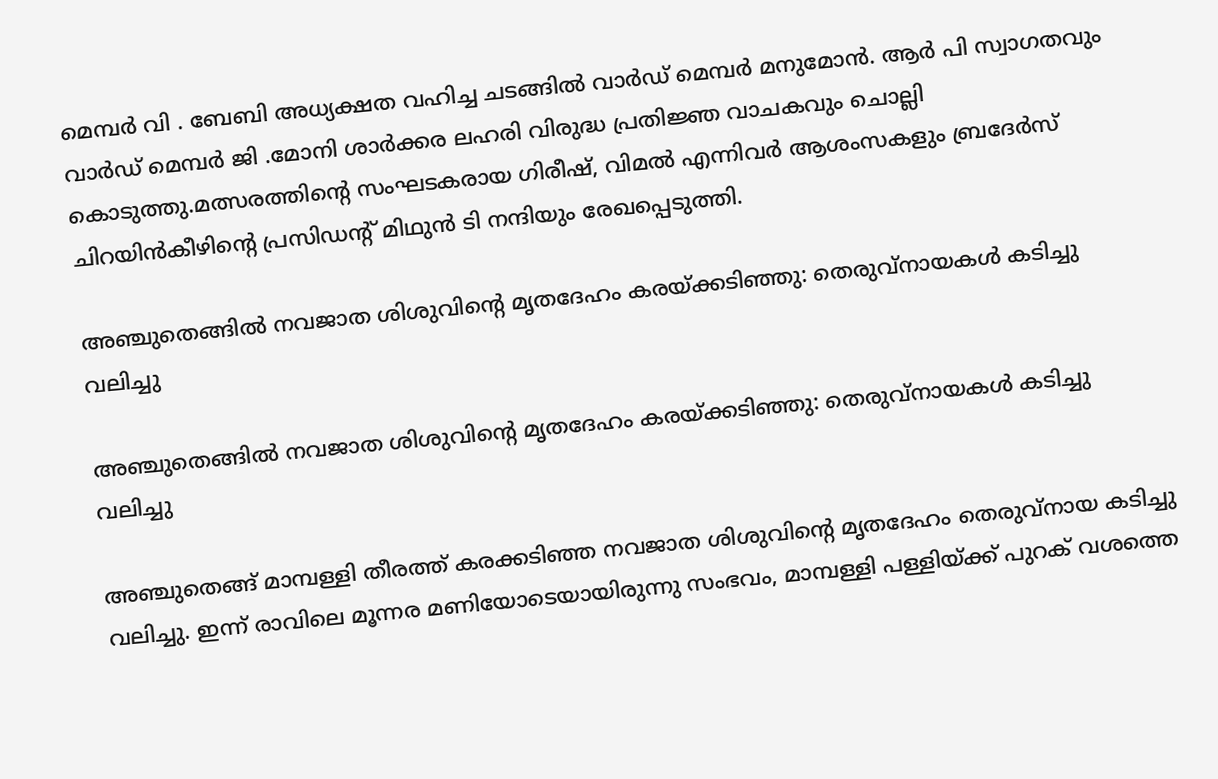മെമ്പർ വി . ബേബി അധ്യക്ഷത വഹിച്ച ചടങ്ങിൽ വാർഡ് മെമ്പർ മനുമോൻ. ആർ പി സ്വാഗതവും വാർഡ് മെമ്പർ ജി .മോനി ശാർക്കര ലഹരി വിരുദ്ധ പ്രതിജ്ഞ വാചകവും ചൊല്ലി കൊടുത്തു.മത്സരത്തിന്റെ സംഘടകരായ ഗിരീഷ്, വിമൽ എന്നിവർ ആശംസകളും ബ്രദേർസ് ചിറയിൻകീഴിന്റെ പ്രസിഡന്റ്‌ മിഥുൻ ടി നന്ദിയും രേഖപ്പെടുത്തി.

അഞ്ചുതെങ്ങിൽ നവജാത ശിശുവിന്റെ മൃതദേഹം കരയ്ക്കടിഞ്ഞു: തെരുവ്നായകൾ കടിച്ചു വലിച്ചു

അഞ്ചുതെങ്ങിൽ നവജാത ശിശുവിന്റെ മൃതദേഹം കരയ്ക്കടിഞ്ഞു: തെരുവ്നായകൾ കടിച്ചു വലിച്ചു

അഞ്ചുതെങ്ങ് മാമ്പള്ളി തീരത്ത് കരക്കടിഞ്ഞ നവജാത ശിശുവിന്റെ മൃതദേഹം തെരുവ്നായ കടിച്ചു വലിച്ചു. ഇന്ന് രാവിലെ മൂന്നര മണിയോടെയായിരുന്നു സംഭവം, മാമ്പള്ളി പള്ളിയ്ക്ക് പുറക് വശത്തെ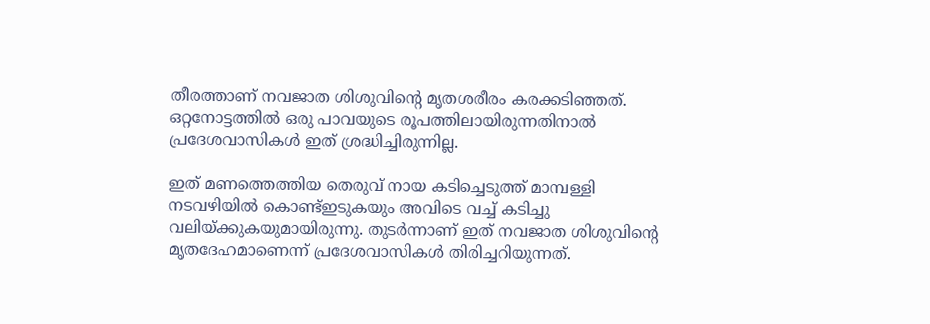തീരത്താണ് നവജാത ശിശുവിന്റെ മൃതശരീരം കരക്കടിഞ്ഞത്. ഒറ്റനോട്ടത്തിൽ ഒരു പാവയുടെ രൂപത്തിലായിരുന്നതിനാൽ പ്രദേശവാസികൾ ഇത് ശ്രദ്ധിച്ചിരുന്നില്ല.

ഇത് മണത്തെത്തിയ തെരുവ് നായ കടിച്ചെടുത്ത് മാമ്പള്ളി നടവഴിയിൽ കൊണ്ട്ഇടുകയും അവിടെ വച്ച് കടിച്ചു വലിയ്ക്കുകയുമായിരുന്നു. തുടർന്നാണ് ഇത് നവജാത ശിശുവിന്റെ മൃതദേഹമാണെന്ന് പ്രദേശവാസികൾ തിരിച്ചറിയുന്നത്.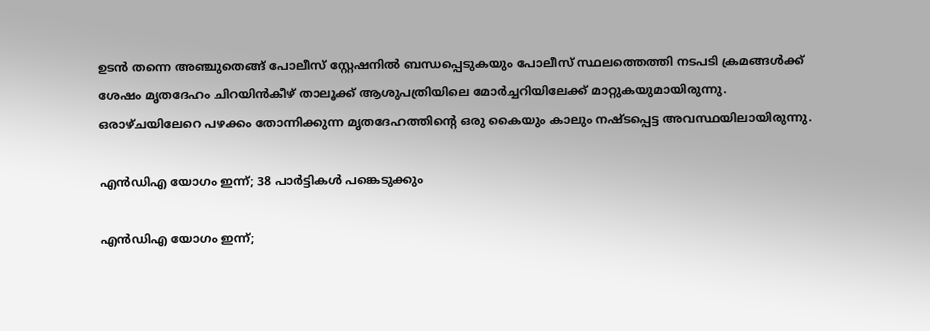ഉടൻ തന്നെ അഞ്ചുതെങ്ങ് പോലീസ് സ്റ്റേഷനിൽ ബന്ധപ്പെടുകയും പോലീസ് സ്ഥലത്തെത്തി നടപടി ക്രമങ്ങൾക്ക് ശേഷം മൃതദേഹം ചിറയിൻകീഴ് താലൂക്ക് ആശുപത്രിയിലെ മോർച്ചറിയിലേക്ക് മാറ്റുകയുമായിരുന്നു.
ഒരാഴ്ചയിലേറെ പഴക്കം തോന്നിക്കുന്ന മൃതദേഹത്തിന്റെ ഒരു കൈയും കാലും നഷ്ടപ്പെട്ട അവസ്ഥയിലായിരുന്നു.

എൻഡിഎ യോഗം ഇന്ന്; 38 പാർട്ടികൾ പങ്കെടുക്കും

എൻഡിഎ യോഗം ഇന്ന്;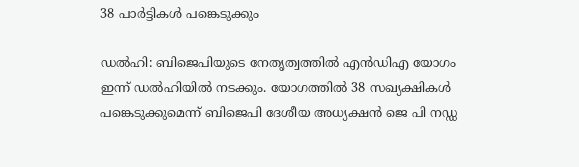38 പാർട്ടികൾ പങ്കെടുക്കും

ഡല്‍ഹി: ബിജെപിയുടെ നേതൃത്വത്തിൽ എൻഡിഎ യോഗം ഇന്ന് ഡൽഹിയിൽ നടക്കും. യോഗത്തിൽ 38 സഖ്യക്ഷികൾ പങ്കെടുക്കുമെന്ന് ബിജെപി ദേശീയ അധ്യക്ഷന്‍ ജെ പി നഡ്ഡ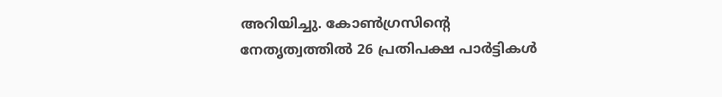അറിയിച്ചു. കോൺഗ്രസിന്റെ നേതൃത്വത്തിൽ 26 പ്രതിപക്ഷ പാർട്ടികൾ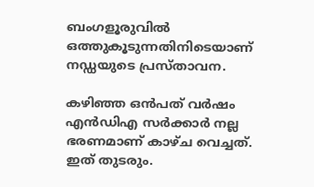ബംഗളൂരുവില്‍ ഒത്തുകൂടുന്നതിനിടെയാണ് നഡ്ഡയുടെ പ്രസ്‌താവന.

കഴിഞ്ഞ ഒന്‍പത് വര്‍ഷം എന്‍ഡിഎ സര്‍ക്കാര്‍ നല്ല ഭരണമാണ് കാഴ്ച വെച്ചത്. ഇത് തുടരും.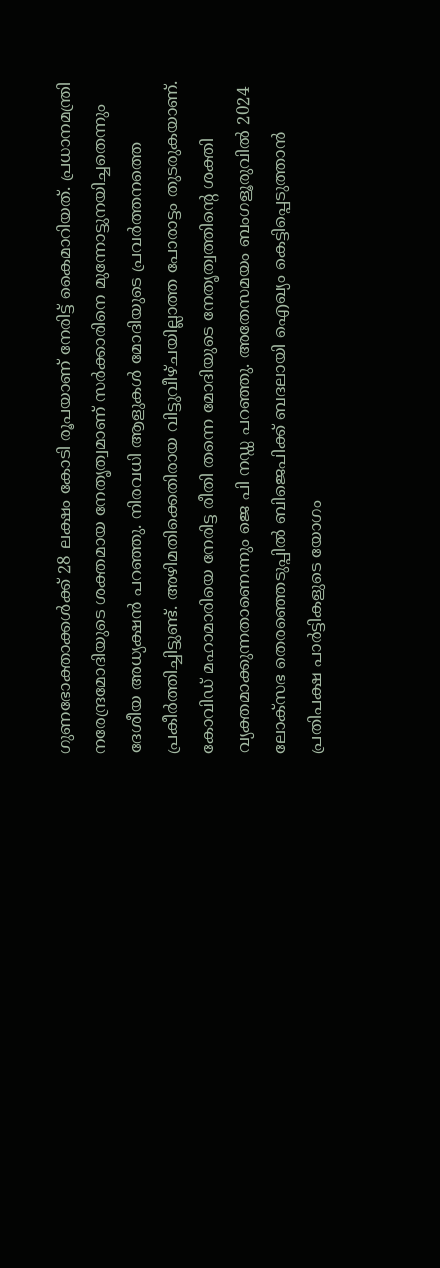ഗുണഭോക്താക്കള്‍ക്ക് 28 ലക്ഷം കോടി രൂപയാണ് നേരിട്ട് കൈമാറിയത്. പ്രധാനമന്ത്രി നരേന്ദ്രമോദിയുടെ ശക്തമായ നേതൃത്വമാണ് സര്‍ക്കാരിനെ മുന്നോട്ടുനയിച്ചതെന്നും ദേശീയ അധ്യക്ഷന്‍ പറഞ്ഞു. നിരവധി ആളുകള്‍ മോദിയുടെ പ്രവര്‍ത്തനത്തെ പ്രകീര്‍ത്തിച്ചിട്ടുണ്ട്. അഴിമതിക്കെതിരായ വിട്ടുവീഴ്ചയില്ലാത്ത പോരാട്ടം തുടരുകയാണ്. കോവിഡ് മഹാമാരിയെ നേരിട്ട രീതി തന്നെ മോദിയുടെ നേതൃത്വത്തിന്റെ ശക്തി വ്യക്തമാക്കുന്നതാണെന്നും ജെ പി നഡ്ഡ പറഞ്ഞു. അതേസമയം ബംഗളൂരുവിൽ 2024 ലോക്‌സഭ തെരഞ്ഞെടുപ്പിൽ ബിജെപിക്ക് ബദലായി ഐഖ്യം കെട്ടിപ്പെടുത്താൻ പ്രതിപക്ഷ പാർട്ടികളുടെ യോഗം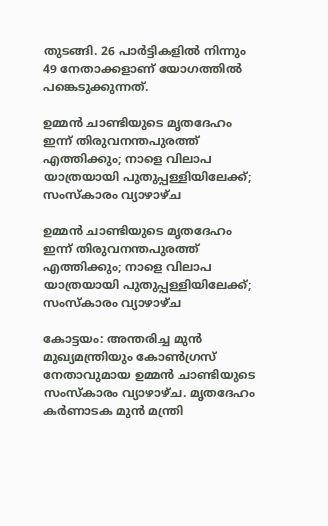തുടങ്ങി. 26 പാർട്ടികളിൽ നിന്നും 49 നേതാക്കളാണ് യോഗത്തിൽ പങ്കെടുക്കുന്നത്.

ഉമ്മൻ ചാണ്ടിയുടെ മൃതദേഹം ഇന്ന് തിരുവനന്തപുരത്ത് എത്തിക്കും; നാളെ വിലാപ യാത്രയായി പുതുപ്പള്ളിയിലേക്ക്; സംസ്കാരം വ്യാഴാഴ്ച

ഉമ്മൻ ചാണ്ടിയുടെ മൃതദേഹം ഇന്ന് തിരുവനന്തപുരത്ത് എത്തിക്കും; നാളെ വിലാപ യാത്രയായി പുതുപ്പള്ളിയിലേക്ക്; സംസ്കാരം വ്യാഴാഴ്ച

കോട്ടയം: അന്തരിച്ച മുൻ മുഖ്യമന്ത്രിയും കോൺഗ്രസ് നേതാവുമായ ഉമ്മൻ ചാണ്ടിയുടെ സംസ്കാരം വ്യാഴാഴ്ച. മൃതദേഹം കർണാടക മുൻ മന്ത്രി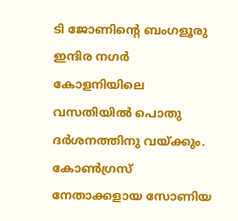ടി ജോണിന്റെ ബംഗളൂരു ഇന്ദിര നഗർ കോളനിയിലെ വസതിയിൽ പൊതു ദർശനത്തിനു വയ്ക്കും. കോൺഗ്രസ് നേതാക്കളായ സോണിയ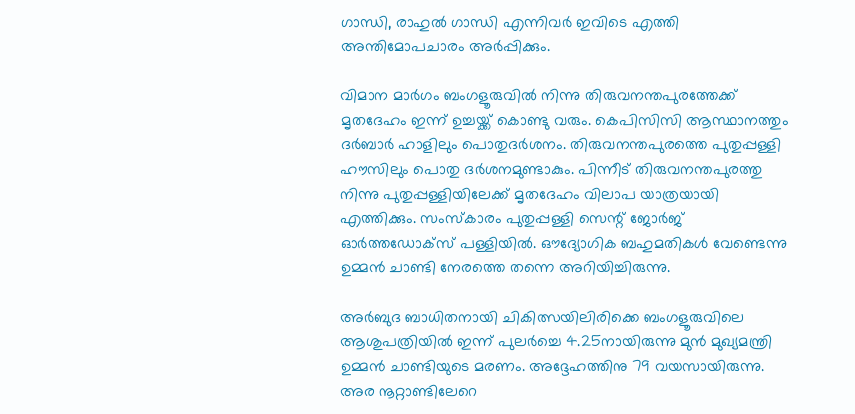ഗാന്ധി, രാഹുൽ ഗാന്ധി എന്നിവർ ഇവിടെ എത്തി അന്തിമോപചാരം അർപ്പിക്കും.

വിമാന മാർഗം ബംഗളൂരുവിൽ നിന്നു തിരുവനന്തപുരത്തേക്ക് മൃതദേഹം ഇന്ന് ഉച്ചയ്ക്ക് കൊണ്ടു വരും. കെപിസിസി ആസ്ഥാനത്തും ദർബാർ ഹാളിലും പൊതുദർശനം. തിരുവനന്തപുരത്തെ പുതുപ്പള്ളി ഹൗസിലും പൊതു ദർശനമുണ്ടാകും. പിന്നീട് തിരുവനന്തപുരത്തു നിന്നു പുതുപ്പള്ളിയിലേക്ക് മൃതദേഹം വിലാപ യാത്രയായി എത്തിക്കും. സംസ്കാരം പുതുപ്പള്ളി സെന്റ് ജോർജ് ഓർത്തഡോക്സ് പള്ളിയിൽ. ഔദ്യോഗിക ബഹുമതികൾ വേണ്ടെന്നു ഉമ്മൻ ചാണ്ടി നേരത്തെ തന്നെ അറിയിച്ചിരുന്നു.

അർബുദ ബാധിതനായി ചികിത്സയിലിരിക്കെ ബംഗളൂരുവിലെ ആശുപത്രിയിൽ ഇന്ന് പുലർച്ചെ 4.25നായിരുന്നു മുൻ മുഖ്യമന്ത്രി ഉമ്മൻ ചാണ്ടിയുടെ മരണം. അദ്ദേഹത്തിനു 79 വയസായിരുന്നു. അര നൂറ്റാണ്ടിലേറെ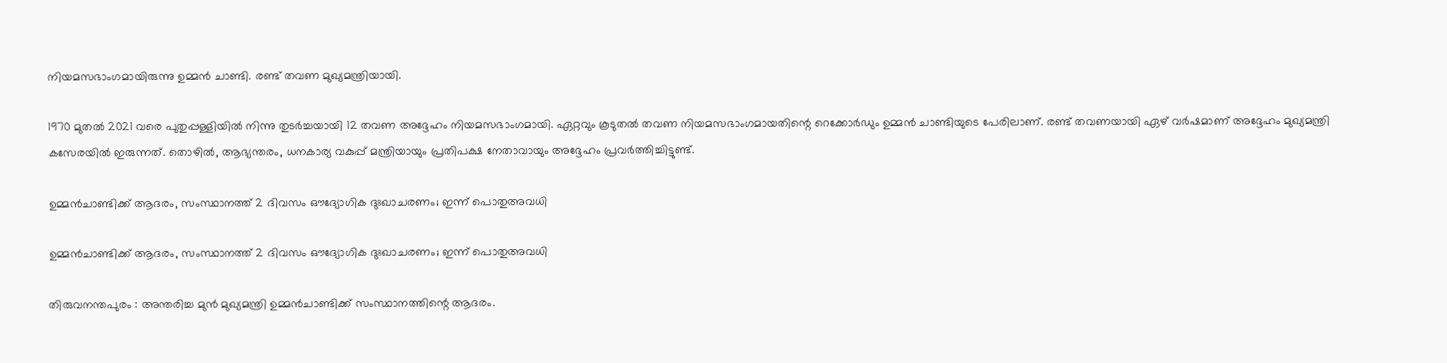നിയമസഭാംഗമായിരുന്നു ഉമ്മൻ ചാണ്ടി. രണ്ട് തവണ മുഖ്യമന്ത്രിയായി.

1970 മുതൽ 2021 വരെ പുതുപ്പള്ളിയിൽ നിന്നു തുടർച്ചയായി 12 തവണ അദ്ദേഹം നിയമസഭാംഗമായി. ഏറ്റവും കൂടുതൽ തവണ നിയമസഭാംഗമായതിന്റെ റെക്കോർ‍ഡും ഉമ്മൻ ചാണ്ടിയുടെ പേരിലാണ്. രണ്ട് തവണയായി ഏഴ് വർഷമാണ് അദ്ദേഹം മുഖ്യമന്ത്രി കസേരയിൽ ഇരുന്നത്. തൊഴിൽ, ആഭ്യന്തരം, ധനകാര്യ വകുപ്പ് മന്ത്രിയായും പ്രതിപക്ഷ നേതാവായും അദ്ദേഹം പ്രവർത്തിച്ചിട്ടുണ്ട്.

ഉമ്മൻചാണ്ടിക്ക് ആദരം, സംസ്ഥാനത്ത് 2 ദിവസം ഔദ്യോഗിക ദുഃഖാചരണം; ഇന്ന് പൊതുഅവധി

ഉമ്മൻചാണ്ടിക്ക് ആദരം, സംസ്ഥാനത്ത് 2 ദിവസം ഔദ്യോഗിക ദുഃഖാചരണം; ഇന്ന് പൊതുഅവധി

തിരുവനന്തപുരം : അന്തരിച്ച മുൻ മുഖ്യമന്ത്രി ഉമ്മൻചാണ്ടിക്ക് സംസ്ഥാനത്തിന്റെ ആദരം.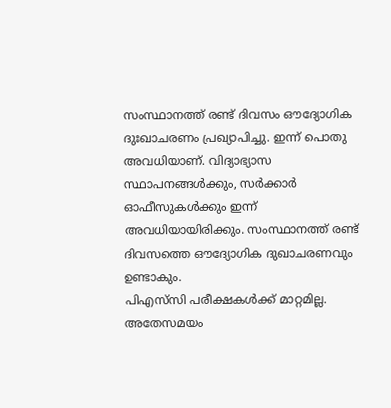സംസ്ഥാനത്ത് രണ്ട് ദിവസം ഔദ്യോഗിക ദുഃഖാചരണം പ്രഖ്യാപിച്ചു. ഇന്ന് പൊതു അവധിയാണ്. വിദ്യാഭ്യാസ സ്ഥാപനങ്ങൾക്കും, സർക്കാർ ഓഫീസുകൾക്കും ഇന്ന് അവധിയായിരിക്കും. സംസ്ഥാനത്ത് രണ്ട് ദിവസത്തെ ഔദ്യോഗിക ദുഖാചരണവും ഉണ്ടാകും.
പിഎസ്‌സി പരീക്ഷകൾക്ക് മാറ്റമില്ല. അതേസമയം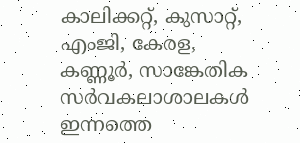കാലിക്കറ്റ്, കുസാറ്റ്, എംജി, കേരള, കണ്ണൂർ, സാങ്കേതിക സർവകലാശാലകൾ ഇന്നത്തെ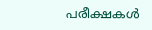പരീക്ഷകൾ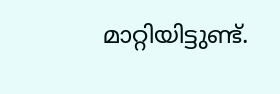മാറ്റിയിട്ടുണ്ട്.